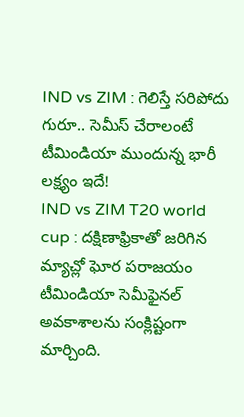IND vs ZIM : గెలిస్తే సరిపోదు గురూ.. సెమీస్ చేరాలంటే టీమిండియా ముందున్న భారీ లక్ష్యం ఇదే!
IND vs ZIM T20 world cup : దక్షిణాఫ్రికాతో జరిగిన మ్యాచ్లో ఘోర పరాజయం టీమిండియా సెమీఫైనల్ అవకాశాలను సంక్లిష్టంగా మార్చింది.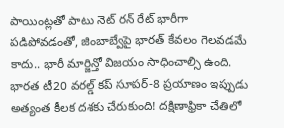పాయింట్లతో పాటు నెట్ రన్ రేట్ భారీగా పడిపోవడంతో, జింబాబ్వేపై భారత్ కేవలం గెలవడమే కాదు.. భారీ మార్జిన్తో విజయం సాధించాల్సి ఉంది.
భారత టీ20 వరల్డ్ కప్ సూపర్-8 ప్రయాణం ఇప్పుడు అత్యంత కీలక దశకు చేరుకుంది! దక్షిణాఫ్రికా చేతిలో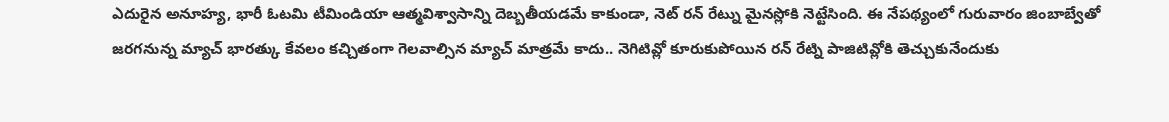ఎదురైన అనూహ్య, భారీ ఓటమి టీమిండియా ఆత్మవిశ్వాసాన్ని దెబ్బతీయడమే కాకుండా, నెట్ రన్ రేట్ను మైనస్లోకి నెట్టేసింది. ఈ నేపథ్యంలో గురువారం జింబాబ్వేతో జరగనున్న మ్యాచ్ భారత్కు కేవలం కచ్చితంగా గెలవాల్సిన మ్యాచ్ మాత్రమే కాదు.. నెగిటివ్లో కూరుకుపోయిన రన్ రేట్ని పాజిటివ్లోకి తెచ్చుకునేందుకు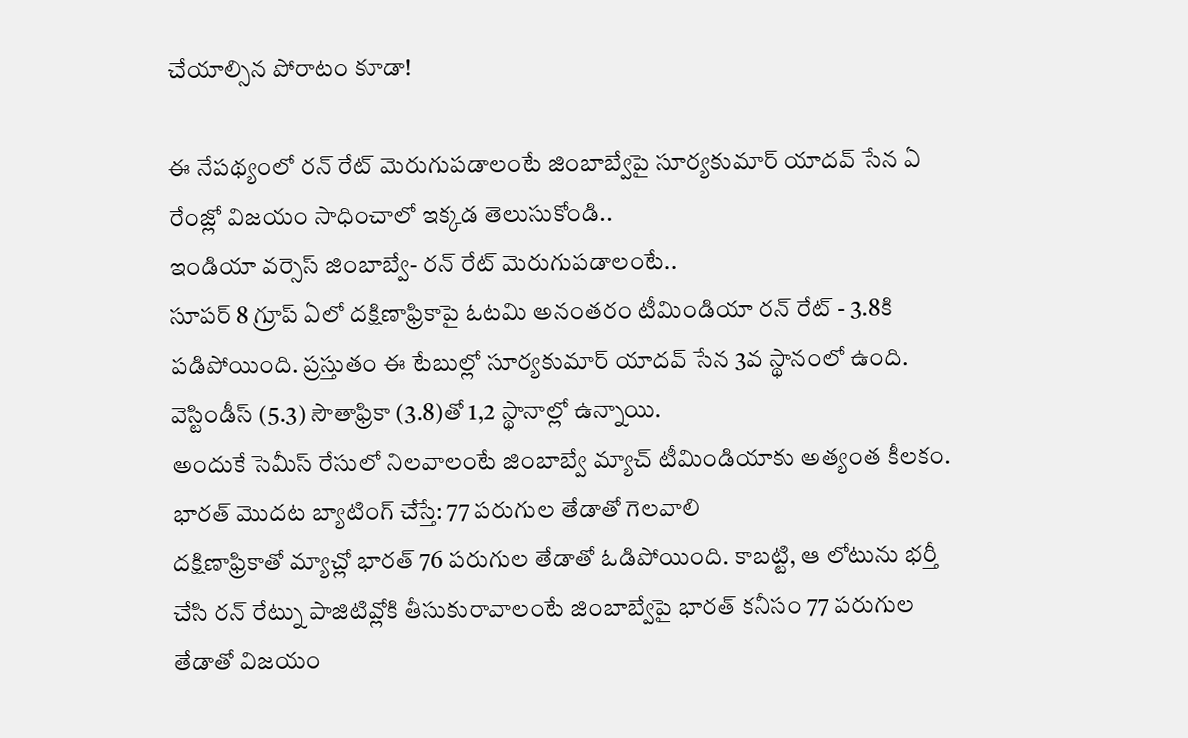చేయాల్సిన పోరాటం కూడా!

ఈ నేపథ్యంలో రన్ రేట్ మెరుగుపడాలంటే జింబాబ్వేపై సూర్యకుమార్ యాదవ్ సేన ఏ రేంజ్లో విజయం సాధించాలో ఇక్కడ తెలుసుకోండి..
ఇండియా వర్సెస్ జింబాబ్వే- రన్ రేట్ మెరుగుపడాలంటే..
సూపర్ 8 గ్రూప్ ఏలో దక్షిణాఫ్రికాపై ఓటమి అనంతరం టీమిండియా రన్ రేట్ - 3.8కి పడిపోయింది. ప్రస్తుతం ఈ టేబుల్లో సూర్యకుమార్ యాదవ్ సేన 3వ స్థానంలో ఉంది. వెస్టిండీస్ (5.3) సౌతాఫ్రికా (3.8)తో 1,2 స్థానాల్లో ఉన్నాయి.
అందుకే సెమీస్ రేసులో నిలవాలంటే జింబాబ్వే మ్యాచ్ టీమిండియాకు అత్యంత కీలకం.
భారత్ మొదట బ్యాటింగ్ చేస్తే: 77 పరుగుల తేడాతో గెలవాలి
దక్షిణాఫ్రికాతో మ్యాచ్లో భారత్ 76 పరుగుల తేడాతో ఓడిపోయింది. కాబట్టి, ఆ లోటును భర్తీ చేసి రన్ రేట్ను పాజిటివ్లోకి తీసుకురావాలంటే జింబాబ్వేపై భారత్ కనీసం 77 పరుగుల తేడాతో విజయం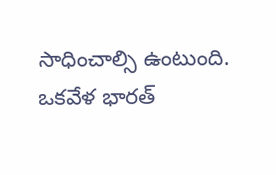సాధించాల్సి ఉంటుంది.
ఒకవేళ భారత్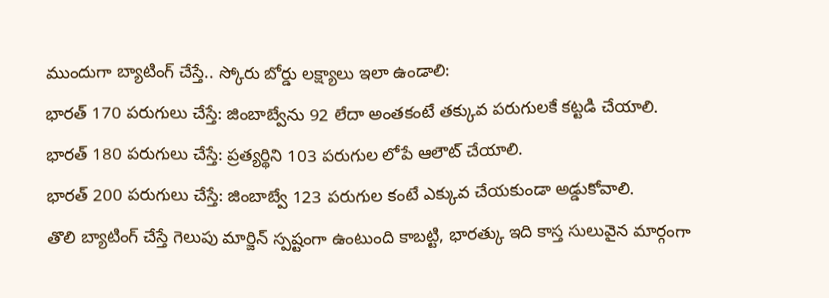ముందుగా బ్యాటింగ్ చేస్తే.. స్కోరు బోర్డు లక్ష్యాలు ఇలా ఉండాలి:
భారత్ 170 పరుగులు చేస్తే: జింబాబ్వేను 92 లేదా అంతకంటే తక్కువ పరుగులకే కట్టడి చేయాలి.
భారత్ 180 పరుగులు చేస్తే: ప్రత్యర్థిని 103 పరుగుల లోపే ఆలౌట్ చేయాలి.
భారత్ 200 పరుగులు చేస్తే: జింబాబ్వే 123 పరుగుల కంటే ఎక్కువ చేయకుండా అడ్డుకోవాలి.
తొలి బ్యాటింగ్ చేస్తే గెలుపు మార్జిన్ స్పష్టంగా ఉంటుంది కాబట్టి, భారత్కు ఇది కాస్త సులువైన మార్గంగా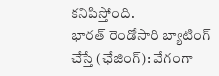కనిపిస్తోంది.
భారత్ రెండోసారి బ్యాటింగ్ చేస్తే (ఛేజింగ్): వేగంగా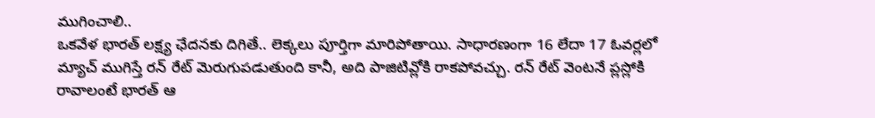ముగించాలి..
ఒకవేళ భారత్ లక్ష్య ఛేదనకు దిగితే.. లెక్కలు పూర్తిగా మారిపోతాయి. సాధారణంగా 16 లేదా 17 ఓవర్లలో మ్యాచ్ ముగిస్తే రన్ రేట్ మెరుగుపడుతుంది కానీ, అది పాజిటివ్లోకి రాకపోవచ్చు. రన్ రేట్ వెంటనే ప్లస్లోకి రావాలంటే భారత్ ఆ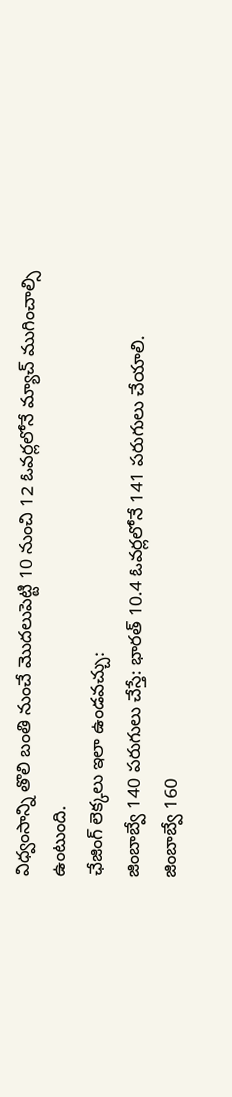విధ్వంసాన్ని తొలి బంతి నుంచే మొదలుపెట్టి 10 నుంచి 12 ఓవర్లలోనే మ్యాచ్ ముగించాల్సి ఉంటుంది.
ఛేజింగ్ లెక్కలు ఇలా ఉండవచ్చు:
జింబాబ్వే 140 పరుగులు చేస్తే: భారత్ 10.4 ఓవర్లలోనే 141 పరుగులు చేయాలి.
జింబాబ్వే 160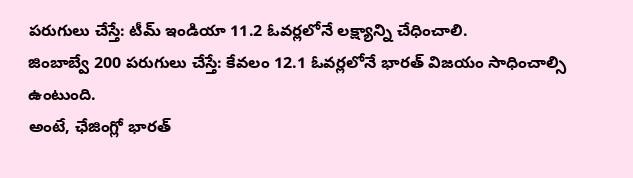పరుగులు చేస్తే: టీమ్ ఇండియా 11.2 ఓవర్లలోనే లక్ష్యాన్ని చేధించాలి.
జింబాబ్వే 200 పరుగులు చేస్తే: కేవలం 12.1 ఓవర్లలోనే భారత్ విజయం సాధించాల్సి ఉంటుంది.
అంటే, ఛేజింగ్లో భారత్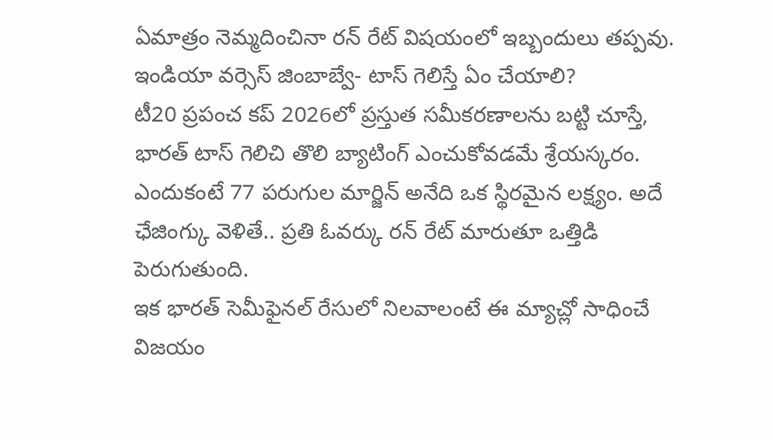ఏమాత్రం నెమ్మదించినా రన్ రేట్ విషయంలో ఇబ్బందులు తప్పవు.
ఇండియా వర్సెస్ జింబాబ్వే- టాస్ గెలిస్తే ఏం చేయాలి?
టీ20 ప్రపంచ కప్ 2026లో ప్రస్తుత సమీకరణాలను బట్టి చూస్తే, భారత్ టాస్ గెలిచి తొలి బ్యాటింగ్ ఎంచుకోవడమే శ్రేయస్కరం. ఎందుకంటే 77 పరుగుల మార్జిన్ అనేది ఒక స్థిరమైన లక్ష్యం. అదే ఛేజింగ్కు వెళితే.. ప్రతి ఓవర్కు రన్ రేట్ మారుతూ ఒత్తిడి పెరుగుతుంది.
ఇక భారత్ సెమీఫైనల్ రేసులో నిలవాలంటే ఈ మ్యాచ్లో సాధించే విజయం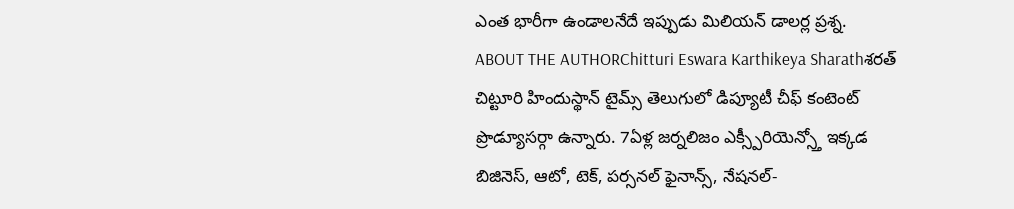ఎంత భారీగా ఉండాలనేదే ఇప్పుడు మిలియన్ డాలర్ల ప్రశ్న.
ABOUT THE AUTHORChitturi Eswara Karthikeya Sharathశరత్ చిట్టూరి హిందుస్థాన్ టైమ్స్ తెలుగులో డిప్యూటీ చీఫ్ కంటెంట్ ప్రొడ్యూసర్గా ఉన్నారు. 7ఏళ్ల జర్నలిజం ఎక్స్పీరియెన్స్తో ఇక్కడ బిజినెస్, ఆటో, టెక్, పర్సనల్ ఫైనాన్స్, నేషనల్-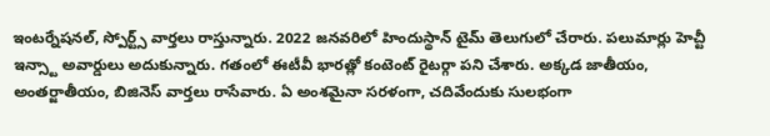ఇంటర్నేషనల్, స్పోర్ట్స్ వార్తలు రాస్తున్నారు. 2022 జనవరిలో హిందుస్థాన్ టైమ్ తెలుగులో చేరారు. పలుమార్లు హెచ్టీ ఇన్స్టా అవార్డులు అదుకున్నారు. గతంలో ఈటీవీ భారత్లో కంటెంట్ రైటర్గా పని చేశారు. అక్కడ జాతీయం, అంతర్జాతీయం, బిజినెస్ వార్తలు రాసేవారు. ఏ అంశమైనా సరళంగా, చదివేందుకు సులభంగా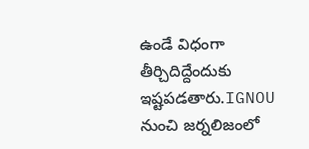ఉండే విధంగా తీర్చిదిద్దేందుకు ఇష్టపడతారు.IGNOU నుంచి జర్నలిజంలో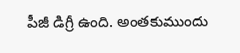పీజీ డిగ్రీ ఉంది. అంతకుముందు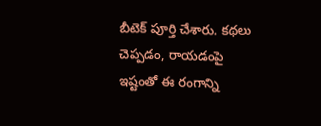బీటెక్ పూర్తి చేశారు. కథలు చెప్పడం, రాయడంపై ఇష్టంతో ఈ రంగాన్ని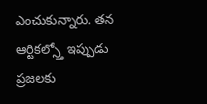ఎంచుకున్నారు. తన ఆర్టికల్స్తో ఇప్పుడు ప్రజలకు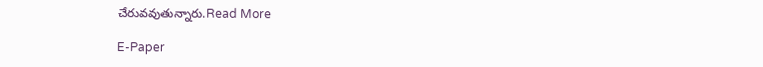చేరువవుతున్నారు.Read More

E-Paper